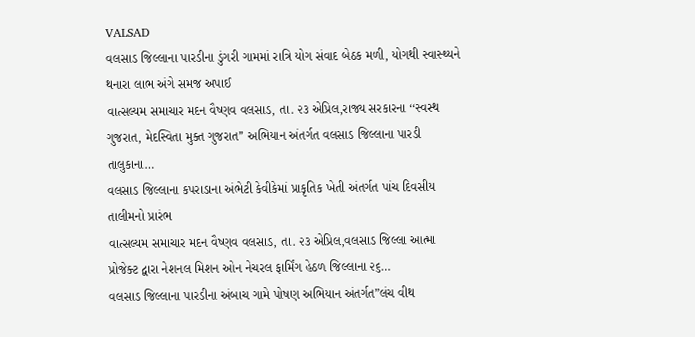VALSAD
વલસાડ જિલ્લાના પારડીના ડુંગરી ગામમાં રાત્રિ યોગ સંવાદ બેઠક મળી, યોગથી સ્વાસ્થ્યને થનારા લાભ અંગે સમજ અપાઈ
વાત્સલ્યમ સમાચાર મદન વૈષ્ણવ વલસાડ, તા. ૨૩ એપ્રિલ,રાજ્ય સરકારના ‘‘સ્વસ્થ ગુજરાત, મેદસ્વિતા મુક્ત ગુજરાત’’ અભિયાન અંતર્ગત વલસાડ જિલ્લાના પારડી તાલુકાના…
વલસાડ જિલ્લાના કપરાડાના અંભેટી કેવીકેમાં પ્રાકૃતિક ખેતી અંતર્ગત પાંચ દિવસીય તાલીમનો પ્રારંભ
વાત્સલ્યમ સમાચાર મદન વૈષ્ણવ વલસાડ, તા. ૨૩ એપ્રિલ,વલસાડ જિલ્લા આત્મા પ્રોજેક્ટ દ્વારા નેશનલ મિશન ઓન નેચરલ ફાર્મિંગ હેઠળ જિલ્લાના ૨૬…
વલસાડ જિલ્લાના પારડીના અંબાચ ગામે પોષણ અભિયાન અંતર્ગત”લંચ વીથ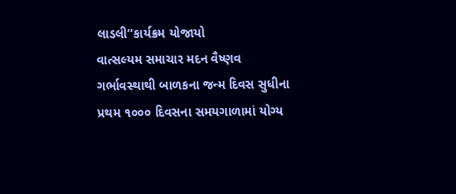લાડલી’’કાર્યક્રમ યોજાયો
વાત્સલ્યમ સમાચાર મદન વૈષ્ણવ ગર્ભાવસ્થાથી બાળકના જન્મ દિવસ સુધીના પ્રથમ ૧૦૦૦ દિવસના સમયગાળામાં યોગ્ય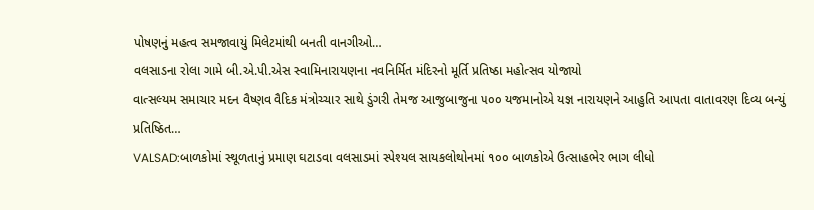પોષણનું મહત્વ સમજાવાયું મિલેટમાંથી બનતી વાનગીઓ…
વલસાડના રોલા ગામે બી.એ.પી.એસ સ્વામિનારાયણના નવનિર્મિત મંદિરનો મૂર્તિ પ્રતિષ્ઠા મહોત્સવ યોજાયો
વાત્સલ્યમ સમાચાર મદન વૈષ્ણવ વૈદિક મંત્રોચ્ચાર સાથે ડુંગરી તેમજ આજુબાજુના ૫૦૦ યજમાનોએ યજ્ઞ નારાયણને આહુતિ આપતા વાતાવરણ દિવ્ય બન્યું પ્રતિષ્ઠિત…
VALSAD:બાળકોમાં સ્થૂળતાનું પ્રમાણ ઘટાડવા વલસાડમાં સ્પેશ્યલ સાયકલોથોનમાં ૧૦૦ બાળકોએ ઉત્સાહભેર ભાગ લીધો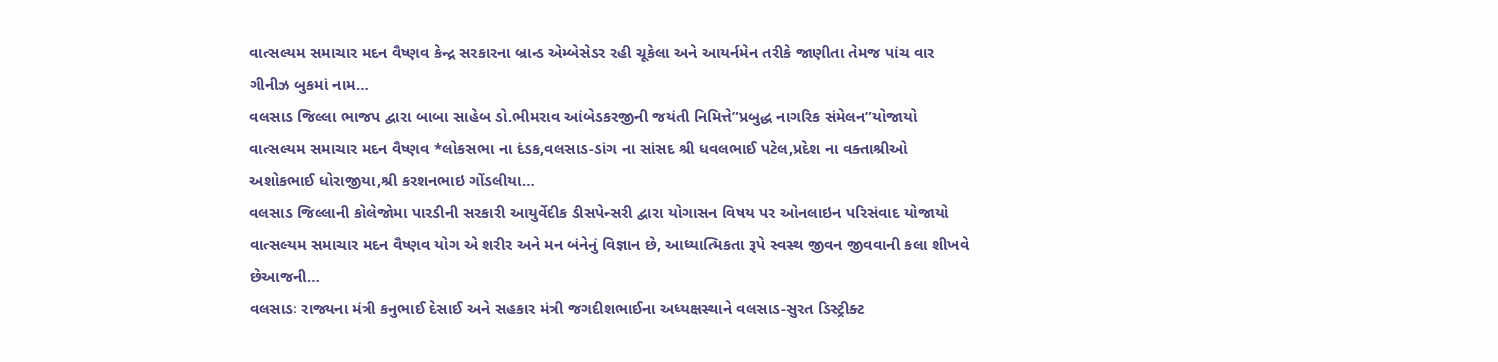વાત્સલ્યમ સમાચાર મદન વૈષ્ણવ કેન્દ્ર સરકારના બ્રાન્ડ એમ્બેસેડર રહી ચૂકેલા અને આયર્નમેન તરીકે જાણીતા તેમજ પાંચ વાર ગીનીઝ બુકમાં નામ…
વલસાડ જિલ્લા ભાજપ દ્વારા બાબા સાહેબ ડો.ભીમરાવ આંબેડકરજીની જયંતી નિમિત્તે”પ્રબુદ્ધ નાગરિક સંમેલન”યોજાયો
વાત્સલ્યમ સમાચાર મદન વૈષ્ણવ *લોકસભા ના દંડક,વલસાડ-ડાંગ ના સાંસદ શ્રી ધવલભાઈ પટેલ,પ્રદેશ ના વક્તાશ્રીઓ અશોકભાઈ ધોરાજીયા,શ્રી કરશનભાઇ ગોંડલીયા…
વલસાડ જિલ્લાની કોલેજોમા પારડીની સરકારી આયુર્વેદીક ડીસપેન્સરી દ્વારા યોગાસન વિષય પર ઓનલાઇન પરિસંવાદ યોજાયો
વાત્સલ્યમ સમાચાર મદન વૈષ્ણવ યોગ એ શરીર અને મન બંનેનું વિજ્ઞાન છે, આધ્યાત્મિકતા રૂપે સ્વસ્થ જીવન જીવવાની કલા શીખવે છેઆજની…
વલસાડઃ રાજ્યના મંત્રી કનુભાઈ દેસાઈ અને સહકાર મંત્રી જગદીશભાઈના અધ્યક્ષસ્થાને વલસાડ-સુરત ડિસ્ટ્રીક્ટ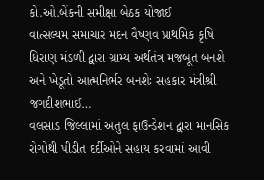કો.ઓ.બેંકની સમીક્ષા બેઠક યોજાઈ
વાત્સલ્યમ સમાચાર મદન વૈષ્ણવ પ્રાથમિક કૃષિ ધિરાણ મંડળી દ્વારા ગ્રામ્ય અર્થતંત્ર મજબૂત બનશે અને ખેડૂતો આત્મનિર્ભર બનશેઃ સહકાર મંત્રીશ્રી જગદીશભાઈ…
વલસાડ જિલ્લામાં અતુલ ફાઉન્ડેશન દ્વારા માનસિક રોગોથી પીડીત દર્દીઓને સહાય કરવામાં આવી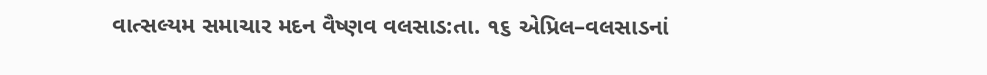વાત્સલ્યમ સમાચાર મદન વૈષ્ણવ વલસાડ:તા. ૧૬ એપ્રિલ–વલસાડનાં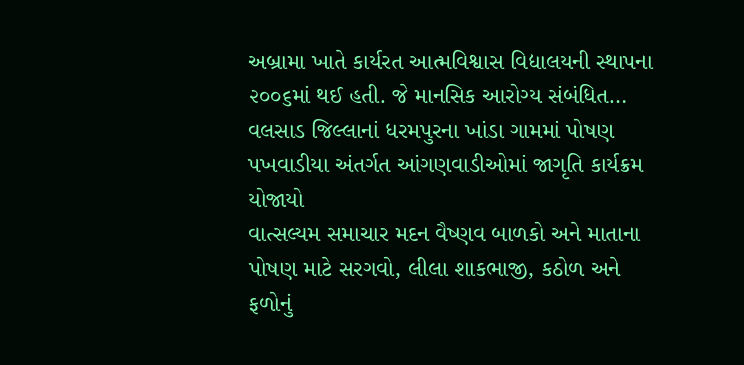અબ્રામા ખાતે કાર્યરત આત્મવિશ્વાસ વિદ્યાલયની સ્થાપના ૨૦૦૬માં થઈ હતી. જે માનસિક આરોગ્ય સંબંધિત…
વલસાડ જિલ્લાનાં ધરમપુરના ખાંડા ગામમાં પોષણ પખવાડીયા અંતર્ગત આંગણવાડીઓમાં જાગૃતિ કાર્યક્રમ યોજાયો
વાત્સલ્યમ સમાચાર મદન વૈષ્ણવ બાળકો અને માતાના પોષણ માટે સરગવો, લીલા શાકભાજી, કઠોળ અને ફળોનું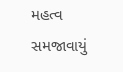મહત્વ સમજાવાયું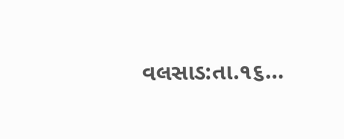વલસાડ:તા.૧૬…